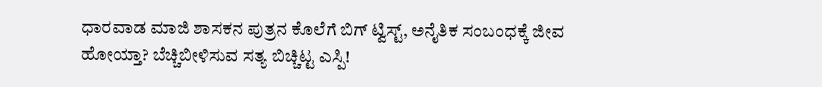ಧಾರವಾಡ ಮಾಜಿ ಶಾಸಕನ ಪುತ್ರನ ಕೊಲೆಗೆ ಬಿಗ್ ಟ್ವಿಸ್ಟ್, ಅನೈತಿಕ ಸಂಬಂಧಕ್ಕೆ ಜೀವ ಹೋಯ್ತಾ? ಬೆಚ್ಚಿಬೀಳಿಸುವ ಸತ್ಯ ಬಿಚ್ಚಿಟ್ಟ ಎಸ್ಪಿ!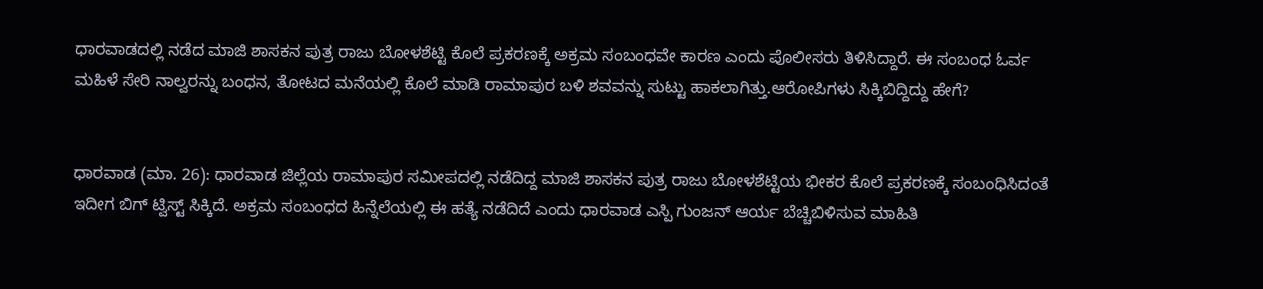ಧಾರವಾಡದಲ್ಲಿ ನಡೆದ ಮಾಜಿ ಶಾಸಕನ ಪುತ್ರ ರಾಜು ಬೋಳಶೆಟ್ಟಿ ಕೊಲೆ ಪ್ರಕರಣಕ್ಕೆ ಅಕ್ರಮ ಸಂಬಂಧವೇ ಕಾರಣ ಎಂದು ಪೊಲೀಸರು ತಿಳಿಸಿದ್ದಾರೆ. ಈ ಸಂಬಂಧ ಓರ್ವ ಮಹಿಳೆ ಸೇರಿ ನಾಲ್ವರನ್ನು ಬಂಧನ, ತೋಟದ ಮನೆಯಲ್ಲಿ ಕೊಲೆ ಮಾಡಿ ರಾಮಾಪುರ ಬಳಿ ಶವವನ್ನು ಸುಟ್ಟು ಹಾಕಲಾಗಿತ್ತು.ಆರೋಪಿಗಳು ಸಿಕ್ಕಿಬಿದ್ದಿದ್ದು ಹೇಗೆ?


ಧಾರವಾಡ (ಮಾ. 26): ಧಾರವಾಡ ಜಿಲ್ಲೆಯ ರಾಮಾಪುರ ಸಮೀಪದಲ್ಲಿ ನಡೆದಿದ್ದ ಮಾಜಿ ಶಾಸಕನ ಪುತ್ರ ರಾಜು ಬೋಳಶೆಟ್ಟಿಯ ಭೀಕರ ಕೊಲೆ ಪ್ರಕರಣಕ್ಕೆ ಸಂಬಂಧಿಸಿದಂತೆ ಇದೀಗ ಬಿಗ್ ಟ್ವಿಸ್ಟ್ ಸಿಕ್ಕಿದೆ. ಅಕ್ರಮ ಸಂಬಂಧದ ಹಿನ್ನೆಲೆಯಲ್ಲಿ ಈ ಹತ್ಯೆ ನಡೆದಿದೆ ಎಂದು ಧಾರವಾಡ ಎಸ್ಪಿ ಗುಂಜನ್ ಆರ್ಯ ಬೆಚ್ಚಿಬಿಳಿಸುವ ಮಾಹಿತಿ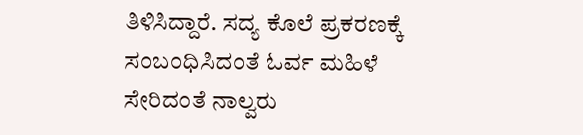ತಿಳಿಸಿದ್ದಾರೆ. ಸದ್ಯ ಕೊಲೆ ಪ್ರಕರಣಕ್ಕೆ ಸಂಬಂಧಿಸಿದಂತೆ ಓರ್ವ ಮಹಿಳೆ ಸೇರಿದಂತೆ ನಾಲ್ವರು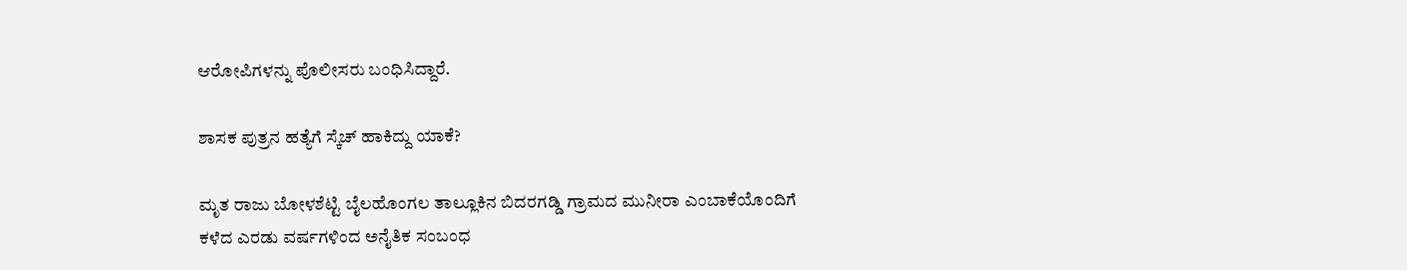ಆರೋಪಿಗಳನ್ನು ಪೊಲೀಸರು ಬಂಧಿಸಿದ್ದಾರೆ.

ಶಾಸಕ ಪುತ್ರನ ಹತ್ಯೆಗೆ ಸ್ಕೆಚ್ ಹಾಕಿದ್ದು ಯಾಕೆ?

ಮೃತ ರಾಜು ಬೋಳಶೆಟ್ಟಿ ಬೈಲಹೊಂಗಲ ತಾಲ್ಲೂಕಿನ ಬಿದರಗಡ್ಡಿ ಗ್ರಾಮದ ಮುನೀರಾ ಎಂಬಾಕೆಯೊಂದಿಗೆ ಕಳೆದ ಎರಡು ವರ್ಷಗಳಿಂದ ಅನೈತಿಕ ಸಂಬಂಧ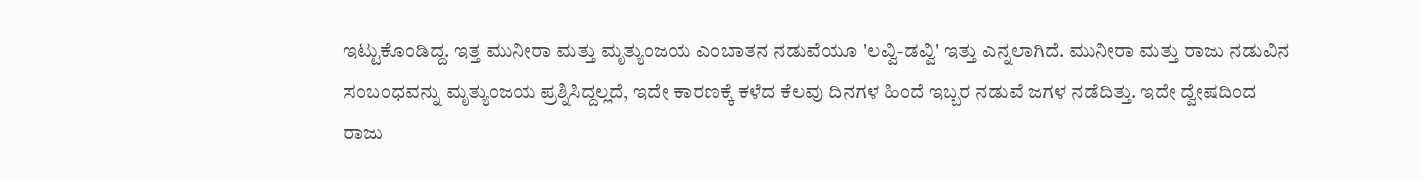ಇಟ್ಟುಕೊಂಡಿದ್ದ. ಇತ್ತ ಮುನೀರಾ ಮತ್ತು ಮೃತ್ಯುಂಜಯ ಎಂಬಾತನ ನಡುವೆಯೂ 'ಲವ್ವಿ-ಡವ್ವಿ' ಇತ್ತು ಎನ್ನಲಾಗಿದೆ. ಮುನೀರಾ ಮತ್ತು ರಾಜು ನಡುವಿನ ಸಂಬಂಧವನ್ನು ಮೃತ್ಯುಂಜಯ ಪ್ರಶ್ನಿಸಿದ್ದಲ್ಲದೆ, ಇದೇ ಕಾರಣಕ್ಕೆ ಕಳೆದ ಕೆಲವು ದಿನಗಳ ಹಿಂದೆ ಇಬ್ಬರ ನಡುವೆ ಜಗಳ ನಡೆದಿತ್ತು. ಇದೇ ದ್ವೇಷದಿಂದ ರಾಜು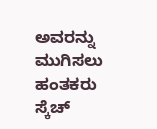ಅವರನ್ನು ಮುಗಿಸಲು ಹಂತಕರು ಸ್ಕೆಚ್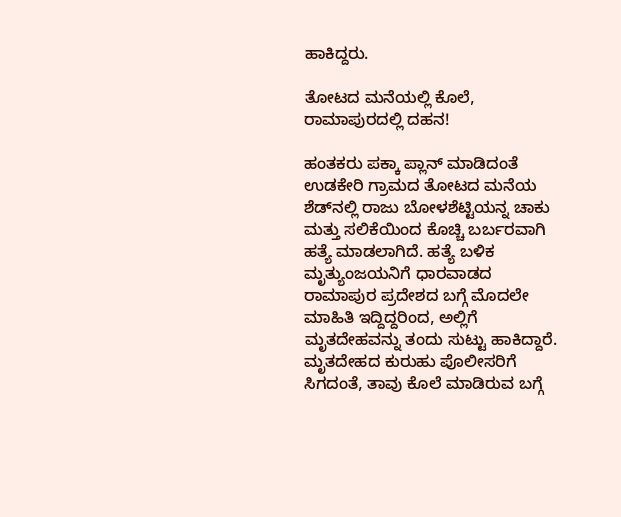ಹಾಕಿದ್ದರು.

ತೋಟದ ಮನೆಯಲ್ಲಿ ಕೊಲೆ, ರಾಮಾಪುರದಲ್ಲಿ ದಹನ!

ಹಂತಕರು ಪಕ್ಕಾ ಪ್ಲಾನ್ ಮಾಡಿದಂತೆ ಉಡಕೇರಿ ಗ್ರಾಮದ ತೋಟದ ಮನೆಯ ಶೆಡ್‌ನಲ್ಲಿ ರಾಜು ಬೋಳಶೆಟ್ಟಿಯನ್ನ ಚಾಕು ಮತ್ತು ಸಲಿಕೆಯಿಂದ ಕೊಚ್ಚಿ ಬರ್ಬರವಾಗಿ ಹತ್ಯೆ ಮಾಡಲಾಗಿದೆ. ಹತ್ಯೆ ಬಳಿಕ ಮೃತ್ಯುಂಜಯನಿಗೆ ಧಾರವಾಡದ ರಾಮಾಪುರ ಪ್ರದೇಶದ ಬಗ್ಗೆ ಮೊದಲೇ ಮಾಹಿತಿ ಇದ್ದಿದ್ದರಿಂದ, ಅಲ್ಲಿಗೆ ಮೃತದೇಹವನ್ನು ತಂದು ಸುಟ್ಟು ಹಾಕಿದ್ದಾರೆ. ಮೃತದೇಹದ ಕುರುಹು ಪೊಲೀಸರಿಗೆ ಸಿಗದಂತೆ, ತಾವು ಕೊಲೆ ಮಾಡಿರುವ ಬಗ್ಗೆ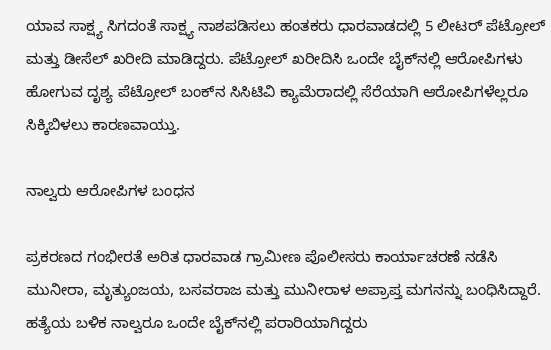ಯಾವ ಸಾಕ್ಷ್ಯ ಸಿಗದಂತೆ ಸಾಕ್ಷ್ಯ ನಾಶಪಡಿಸಲು ಹಂತಕರು ಧಾರವಾಡದಲ್ಲಿ 5 ಲೀಟರ್ ಪೆಟ್ರೋಲ್ ಮತ್ತು ಡೀಸೆಲ್ ಖರೀದಿ ಮಾಡಿದ್ದರು. ಪೆಟ್ರೋಲ್ ಖರೀದಿಸಿ ಒಂದೇ ಬೈಕ್‌ನಲ್ಲಿ ಆರೋಪಿಗಳು ಹೋಗುವ ದೃಶ್ಯ ಪೆಟ್ರೋಲ್ ಬಂಕ್‌ನ ಸಿಸಿಟಿವಿ ಕ್ಯಾಮೆರಾದಲ್ಲಿ ಸೆರೆಯಾಗಿ ಆರೋಪಿಗಳೆಲ್ಲರೂ ಸಿಕ್ಕಿಬಿಳಲು ಕಾರಣವಾಯ್ತು.

ನಾಲ್ವರು ಆರೋಪಿಗಳ ಬಂಧನ

ಪ್ರಕರಣದ ಗಂಭೀರತೆ ಅರಿತ ಧಾರವಾಡ ಗ್ರಾಮೀಣ ಪೊಲೀಸರು ಕಾರ್ಯಾಚರಣೆ ನಡೆಸಿ ಮುನೀರಾ, ಮೃತ್ಯುಂಜಯ, ಬಸವರಾಜ ಮತ್ತು ಮುನೀರಾಳ ಅಪ್ರಾಪ್ತ ಮಗನನ್ನು ಬಂಧಿಸಿದ್ದಾರೆ. ಹತ್ಯೆಯ ಬಳಿಕ ನಾಲ್ವರೂ ಒಂದೇ ಬೈಕ್‌ನಲ್ಲಿ ಪರಾರಿಯಾಗಿದ್ದರು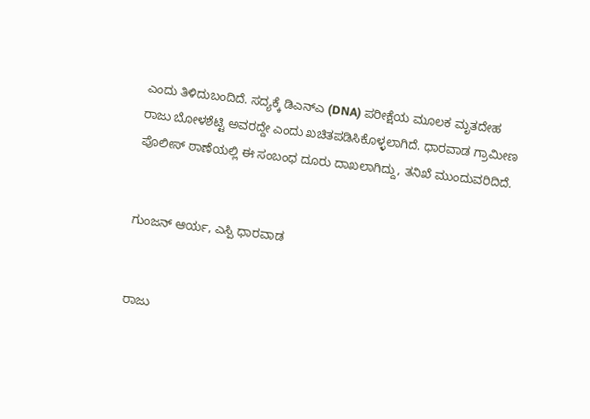ಎಂದು ತಿಳಿದುಬಂದಿದೆ. ಸದ್ಯಕ್ಕೆ ಡಿಎನ್‌ಎ (DNA) ಪರೀಕ್ಷೆಯ ಮೂಲಕ ಮೃತದೇಹ ರಾಜು ಬೋಳಶೆಟ್ಟಿ ಅವರದ್ದೇ ಎಂದು ಖಚಿತಪಡಿಸಿಕೊಳ್ಳಲಾಗಿದೆ. ಧಾರವಾಡ ಗ್ರಾಮೀಣ ಪೊಲೀಸ್ ಠಾಣೆಯಲ್ಲಿ ಈ ಸಂಬಂಧ ದೂರು ದಾಖಲಾಗಿದ್ದು, ತನಿಖೆ ಮುಂದುವರಿದಿದೆ.


ಗುಂಜನ್ ಆರ್ಯ, ಎಸ್ಪಿ ಧಾರವಾಡ


ರಾಜು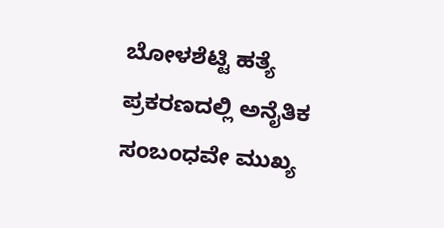ಬೋಳಶೆಟ್ಟಿ ಹತ್ಯೆ ಪ್ರಕರಣದಲ್ಲಿ ಅನೈತಿಕ ಸಂಬಂಧವೇ ಮುಖ್ಯ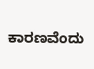ಕಾರಣವೆಂದು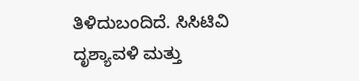ತಿಳಿದುಬಂದಿದೆ. ಸಿಸಿಟಿವಿ ದೃಶ್ಯಾವಳಿ ಮತ್ತು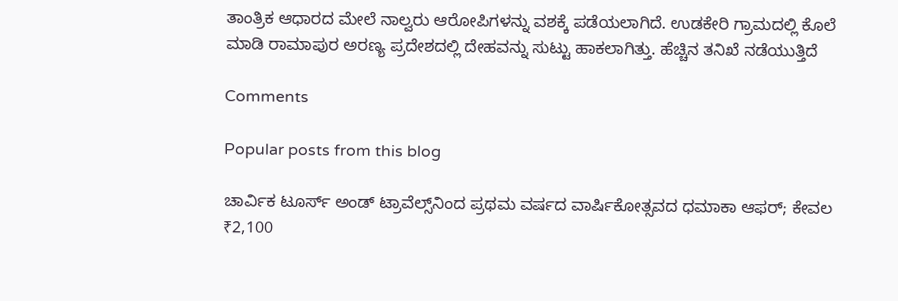ತಾಂತ್ರಿಕ ಆಧಾರದ ಮೇಲೆ ನಾಲ್ವರು ಆರೋಪಿಗಳನ್ನು ವಶಕ್ಕೆ ಪಡೆಯಲಾಗಿದೆ. ಉಡಕೇರಿ ಗ್ರಾಮದಲ್ಲಿ ಕೊಲೆ ಮಾಡಿ ರಾಮಾಪುರ ಅರಣ್ಯ ಪ್ರದೇಶದಲ್ಲಿ ದೇಹವನ್ನು ಸುಟ್ಟು ಹಾಕಲಾಗಿತ್ತು. ಹೆಚ್ಚಿನ ತನಿಖೆ ನಡೆಯುತ್ತಿದೆ

Comments

Popular posts from this blog

ಚಾರ್ವಿಕ ಟೂರ್ಸ್ ಅಂಡ್ ಟ್ರಾವೆಲ್ಸ್‌ನಿಂದ ಪ್ರಥಮ ವರ್ಷದ ವಾರ್ಷಿಕೋತ್ಸವದ ಧಮಾಕಾ ಆಫರ್; ಕೇವಲ ₹2,100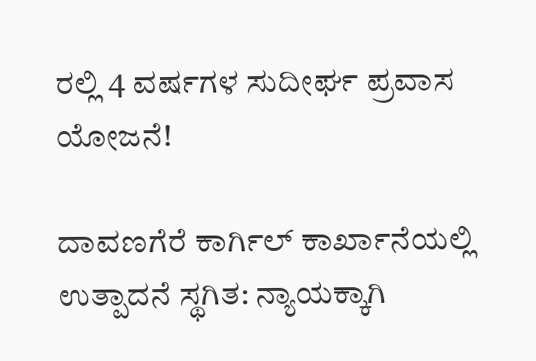ರಲ್ಲಿ 4 ವರ್ಷಗಳ ಸುದೀರ್ಘ ಪ್ರವಾಸ ಯೋಜನೆ!

ದಾವಣಗೆರೆ ಕಾರ್ಗಿಲ್ ಕಾರ್ಖಾನೆಯಲ್ಲಿ ಉತ್ಪಾದನೆ ಸ್ಥಗಿತ: ನ್ಯಾಯಕ್ಕಾಗಿ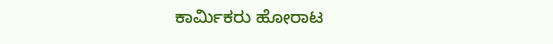ಕಾರ್ಮಿಕರು ಹೋರಾಟ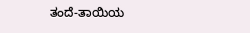ತಂದೆ-ತಾಯಿಯ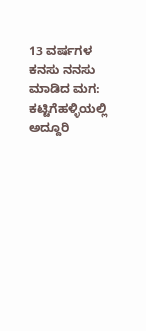13 ವರ್ಷಗಳ ಕನಸು ನನಸು ಮಾಡಿದ ಮಗ: ಕಟ್ಟಿಗೆಹಳ್ಳಿಯಲ್ಲಿ ಅದ್ದೂರಿ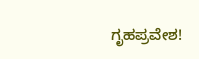ಗೃಹಪ್ರವೇಶ!